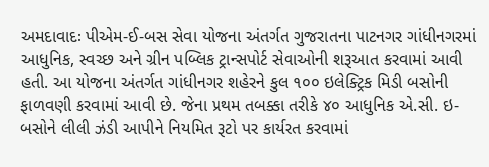અમદાવાદઃ પીએમ-ઈ-બસ સેવા યોજના અંતર્ગત ગુજરાતના પાટનગર ગાંધીનગરમાં આધુનિક, સ્વચ્છ અને ગ્રીન પબ્લિક ટ્રાન્સપોર્ટ સેવાઓની શરૂઆત કરવામાં આવી હતી. આ યોજના અંતર્ગત ગાંધીનગર શહેરને કુલ ૧૦૦ ઇલેક્ટ્રિક મિડી બસોની ફાળવણી કરવામાં આવી છે. જેના પ્રથમ તબક્કા તરીકે ૪૦ આધુનિક એ.સી. ઇ-બસોને લીલી ઝંડી આપીને નિયમિત રૂટો પર કાર્યરત કરવામાં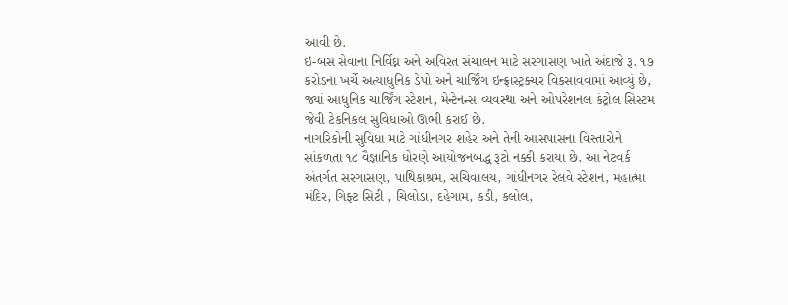આવી છે.
ઇ-બસ સેવાના નિર્વિઘ્ન અને અવિરત સંચાલન માટે સરગાસણ ખાતે અંદાજે રૂ. ૧૭ કરોડના ખર્ચે અત્યાધુનિક ડેપો અને ચાર્જિંગ ઇન્ફ્રાસ્ટ્રક્ચર વિકસાવવામાં આવ્યું છે, જ્યાં આધુનિક ચાર્જિંગ સ્ટેશન, મેન્ટેનન્સ વ્યવસ્થા અને ઓપરેશનલ કંટ્રોલ સિસ્ટમ જેવી ટેકનિકલ સુવિધાઓ ઊભી કરાઈ છે.
નાગરિકોની સુવિધા માટે ગાંધીનગર શહેર અને તેની આસપાસના વિસ્તારોને સાંકળતા ૧૮ વૈજ્ઞાનિક ધોરણે આયોજનબદ્ધ રૂટો નક્કી કરાયા છે. આ નેટવર્ક અંતર્ગત સરગાસણ, પાથિકાશ્રમ, સચિવાલય, ગાંધીનગર રેલવે સ્ટેશન, મહાત્મા મંદિર, ગિફ્ટ સિટી , ચિલોડા, દહેગામ, કડી, કલોલ,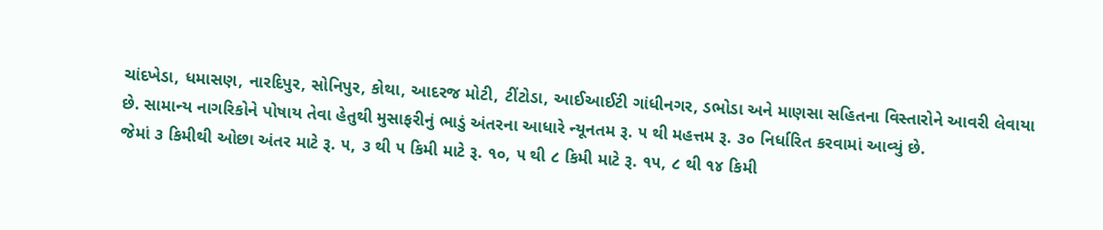ચાંદખેડા, ધમાસણ, નારદિપુર, સોનિપુર, કોથા, આદરજ મોટી, ટીંટોડા, આઈઆઈટી ગાંધીનગર, ડભોડા અને માણસા સહિતના વિસ્તારોને આવરી લેવાયા છે. સામાન્ય નાગરિકોને પોષાય તેવા હેતુથી મુસાફરીનું ભાડું અંતરના આધારે ન્યૂનતમ રૂ. ૫ થી મહત્તમ રૂ. ૩૦ નિર્ધારિત કરવામાં આવ્યું છે.
જેમાં ૩ કિમીથી ઓછા અંતર માટે રૂ. ૫, ૩ થી ૫ કિમી માટે રૂ. ૧૦, ૫ થી ૮ કિમી માટે રૂ. ૧૫, ૮ થી ૧૪ કિમી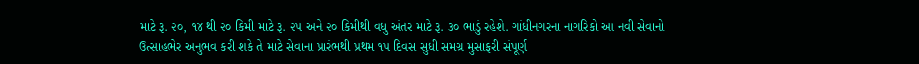માટે રૂ. ૨૦, ૧૪ થી ૨૦ કિમી માટે રૂ. ૨૫ અને ૨૦ કિમીથી વધુ અંતર માટે રૂ. ૩૦ ભાડું રહેશે. ગાંધીનગરના નાગરિકો આ નવી સેવાનો ઉત્સાહભેર અનુભવ કરી શકે તે માટે સેવાના પ્રારંભથી પ્રથમ ૧૫ દિવસ સુધી સમગ્ર મુસાફરી સંપૂર્ણ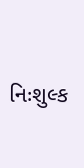નિઃશુલ્ક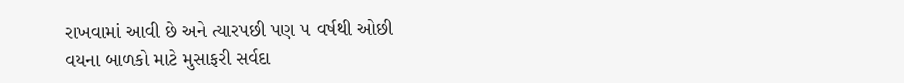રાખવામાં આવી છે અને ત્યારપછી પણ ૫ વર્ષથી ઓછી વયના બાળકો માટે મુસાફરી સર્વદા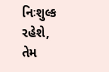નિઃશુલ્ક રહેશે, તેમ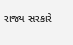રાજ્ય સરકારે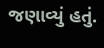જણાવ્યું હતું.